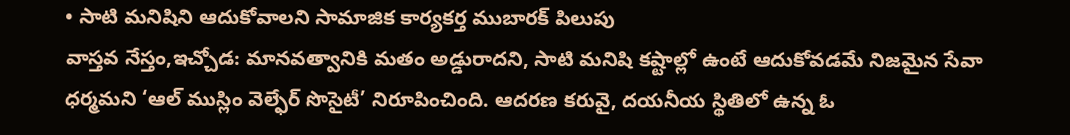• సాటి మనిషిని ఆదుకోవాలని సామాజిక కార్యకర్త ముబారక్ పిలుపు
వాస్తవ నేస్తం,ఇచ్చోడ: మానవత్వానికి మతం అడ్డురాదని, సాటి మనిషి కష్టాల్లో ఉంటే ఆదుకోవడమే నిజమైన సేవా ధర్మమని ‘ఆల్ ముస్లిం వెల్ఫేర్ సొసైటీ’ నిరూపించింది. ఆదరణ కరువై, దయనీయ స్థితిలో ఉన్న ఓ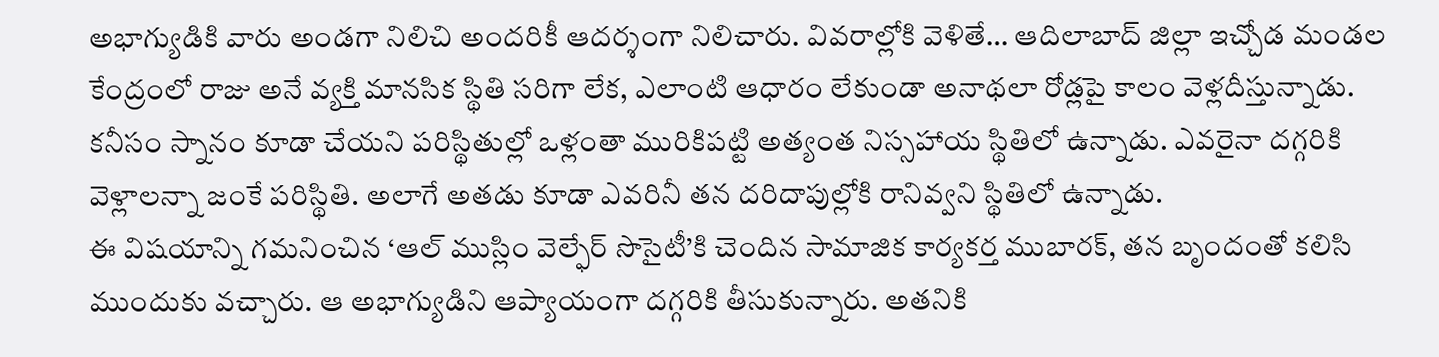అభాగ్యుడికి వారు అండగా నిలిచి అందరికీ ఆదర్శంగా నిలిచారు. వివరాల్లోకి వెళితే… ఆదిలాబాద్ జిల్లా ఇచ్చోడ మండల కేంద్రంలో రాజు అనే వ్యక్తి మానసిక స్థితి సరిగా లేక, ఎలాంటి ఆధారం లేకుండా అనాథలా రోడ్లపై కాలం వెళ్లదీస్తున్నాడు. కనీసం స్నానం కూడా చేయని పరిస్థితుల్లో ఒళ్లంతా మురికిపట్టి అత్యంత నిస్సహాయ స్థితిలో ఉన్నాడు. ఎవరైనా దగ్గరికి వెళ్లాలన్నా జంకే పరిస్థితి. అలాగే అతడు కూడా ఎవరినీ తన దరిదాపుల్లోకి రానివ్వని స్థితిలో ఉన్నాడు.
ఈ విషయాన్ని గమనించిన ‘ఆల్ ముస్లిం వెల్ఫేర్ సొసైటీ’కి చెందిన సామాజిక కార్యకర్త ముబారక్, తన బృందంతో కలిసి ముందుకు వచ్చారు. ఆ అభాగ్యుడిని ఆప్యాయంగా దగ్గరికి తీసుకున్నారు. అతనికి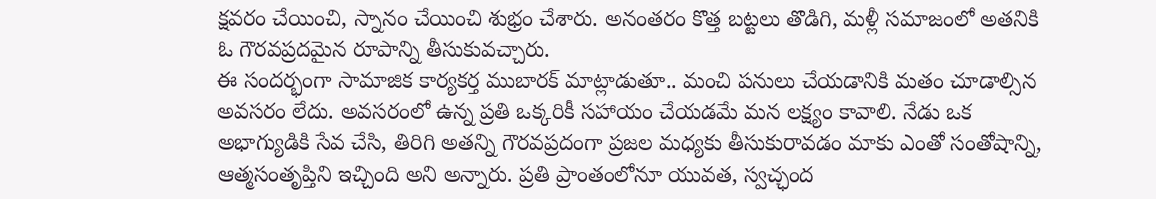క్షవరం చేయించి, స్నానం చేయించి శుభ్రం చేశారు. అనంతరం కొత్త బట్టలు తొడిగి, మళ్లీ సమాజంలో అతనికి ఓ గౌరవప్రదమైన రూపాన్ని తీసుకువచ్చారు.
ఈ సందర్భంగా సామాజిక కార్యకర్త ముబారక్ మాట్లాడుతూ.. మంచి పనులు చేయడానికి మతం చూడాల్సిన అవసరం లేదు. అవసరంలో ఉన్న ప్రతి ఒక్కరికీ సహాయం చేయడమే మన లక్ష్యం కావాలి. నేడు ఒక అభాగ్యుడికి సేవ చేసి, తిరిగి అతన్ని గౌరవప్రదంగా ప్రజల మధ్యకు తీసుకురావడం మాకు ఎంతో సంతోషాన్ని, ఆత్మసంతృప్తిని ఇచ్చింది అని అన్నారు. ప్రతి ప్రాంతంలోనూ యువత, స్వచ్ఛంద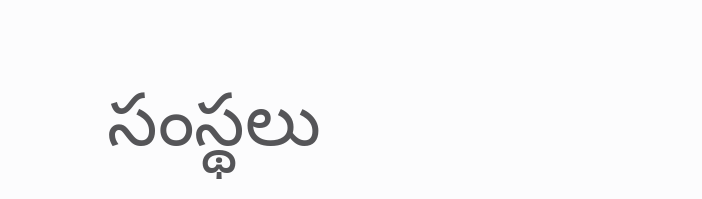సంస్థలు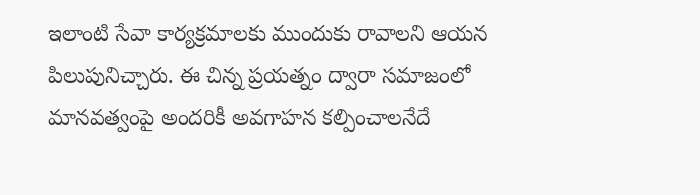ఇలాంటి సేవా కార్యక్రమాలకు ముందుకు రావాలని ఆయన పిలుపునిచ్చారు. ఈ చిన్న ప్రయత్నం ద్వారా సమాజంలో మానవత్వంపై అందరికీ అవగాహన కల్పించాలనేదే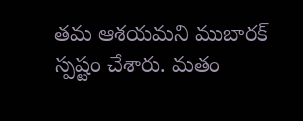తమ ఆశయమని ముబారక్ స్పష్టం చేశారు. మతం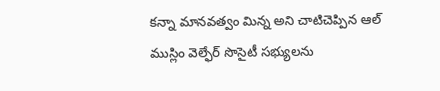కన్నా మానవత్వం మిన్న అని చాటిచెప్పిన ఆల్ ముస్లిం వెల్ఫేర్ సొసైటీ సభ్యులను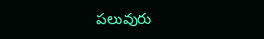పలువురు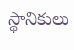స్థానికులు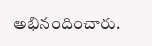అభినందించారు.